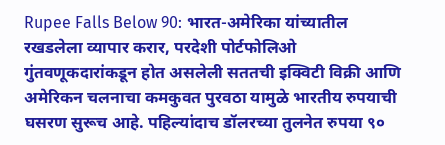Rupee Falls Below 90: भारत-अमेरिका यांच्यातील रखडलेला व्यापार करार, परदेशी पोर्टफोलिओ गुंतवणूकदारांकडून होत असलेली सततची इक्विटी विक्री आणि अमेरिकन चलनाचा कमकुवत पुरवठा यामुळे भारतीय रुपयाची घसरण सुरूच आहे. पहिल्यांदाच डॉलरच्या तुलनेत रुपया ९०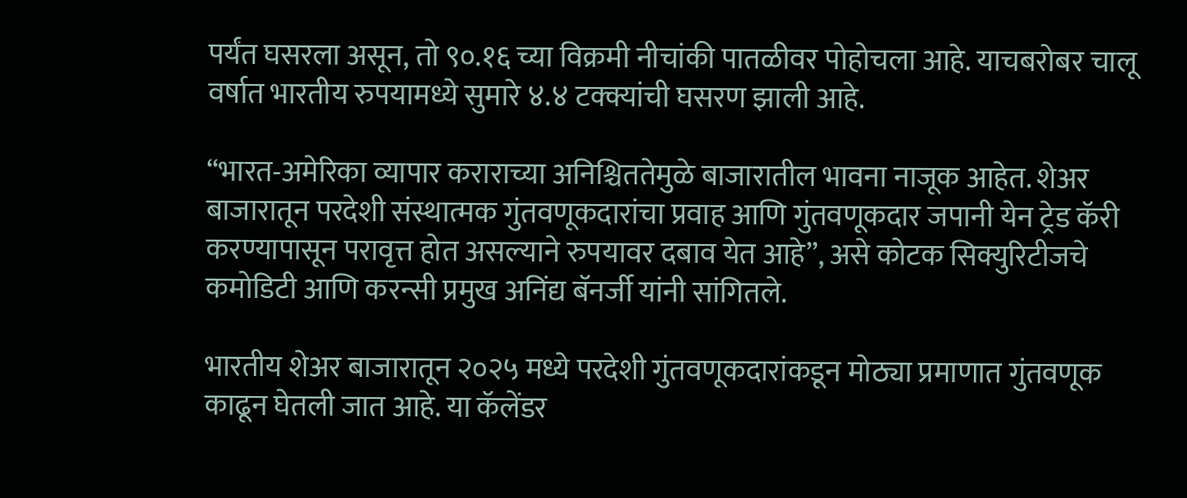पर्यंत घसरला असून, तो ९०.१६ च्या विक्रमी नीचांकी पातळीवर पोहोचला आहे. याचबरोबर चालू वर्षात भारतीय रुपयामध्ये सुमारे ४.४ टक्क्यांची घसरण झाली आहे.

“भारत-अमेरिका व्यापार कराराच्या अनिश्चिततेमुळे बाजारातील भावना नाजूक आहेत. शेअर बाजारातून परदेशी संस्थात्मक गुंतवणूकदारांचा प्रवाह आणि गुंतवणूकदार जपानी येन ट्रेड कॅरी करण्यापासून परावृत्त होत असल्याने रुपयावर दबाव येत आहे”, असे कोटक सिक्युरिटीजचे कमोडिटी आणि करन्सी प्रमुख अनिंद्य बॅनर्जी यांनी सांगितले.

भारतीय शेअर बाजारातून २०२५ मध्ये परदेशी गुंतवणूकदारांकडून मोठ्या प्रमाणात गुंतवणूक काढून घेतली जात आहे. या कॅलेंडर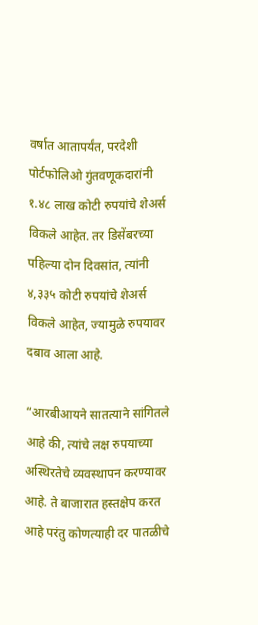वर्षात आतापर्यंत, परदेशी पोर्टफोलिओ गुंतवणूकदारांनी १.४८ लाख कोटी रुपयांचे शेअर्स विकले आहेत. तर डिसेंबरच्या पहिल्या दोन दिवसांत, त्यांनी ४,३३५ कोटी रुपयांचे शेअर्स विकले आहेत, ज्यामुळे रुपयावर दबाव आला आहे.

“आरबीआयने सातत्याने सांगितले आहे की, त्यांचे लक्ष रुपयाच्या अस्थिरतेचे व्यवस्थापन करण्यावर आहे. ते बाजारात हस्तक्षेप करत आहे परंतु कोणत्याही दर पातळीचे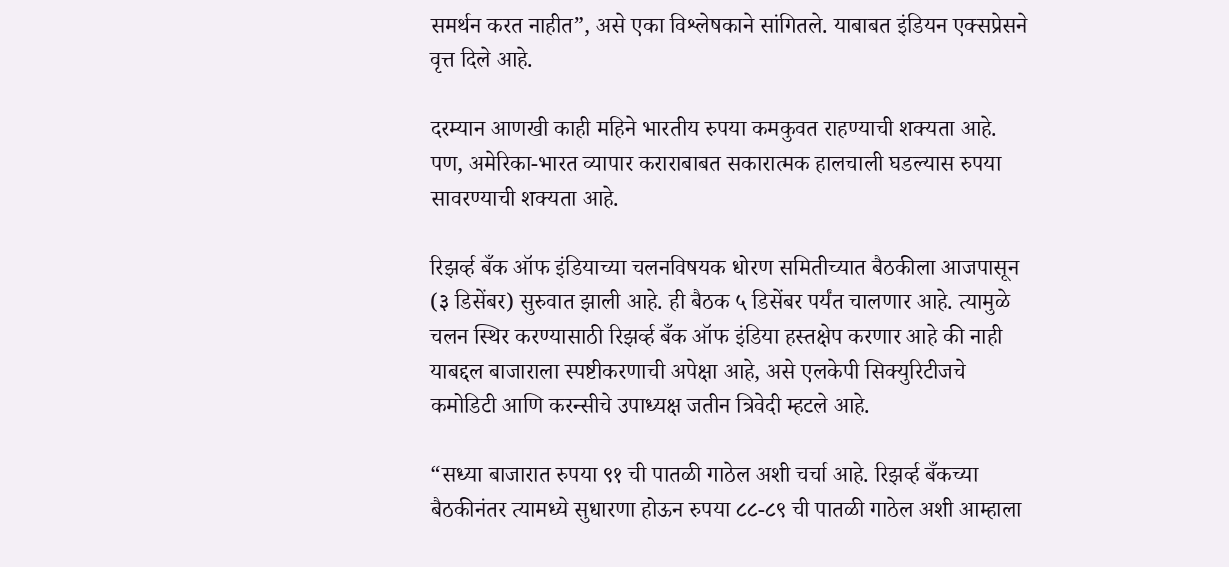समर्थन करत नाहीत”, असे एका विश्लेषकाने सांगितले. याबाबत इंडियन एक्सप्रेसने वृत्त दिले आहे.

दरम्यान आणखी काही महिने भारतीय रुपया कमकुवत राहण्याची शक्यता आहे. पण, अमेरिका-भारत व्यापार कराराबाबत सकारात्मक हालचाली घडल्यास रुपया सावरण्याची शक्यता आहे.

रिझर्व्ह बँक ऑफ इंडियाच्या चलनविषयक धोरण समितीच्यात बैठकीला आजपासून (३ डिसेंबर) सुरुवात झाली आहे. ही बैठक ५ डिसेंबर पर्यंत चालणार आहे. त्यामुळे चलन स्थिर करण्यासाठी रिझर्व्ह बँक ऑफ इंडिया हस्तक्षेप करणार आहे की नाही याबद्दल बाजाराला स्पष्टीकरणाची अपेक्षा आहे, असे एलकेपी सिक्युरिटीजचे कमोडिटी आणि करन्सीचे उपाध्यक्ष जतीन त्रिवेदी म्हटले आहे.

“सध्या बाजारात रुपया ९१ ची पातळी गाठेल अशी चर्चा आहे. रिझर्व्ह बँकच्या बैठकीनंतर त्यामध्ये सुधारणा होऊन रुपया ८८-८९ ची पातळी गाठेल अशी आम्हाला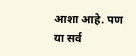आशा आहे. पण या सर्व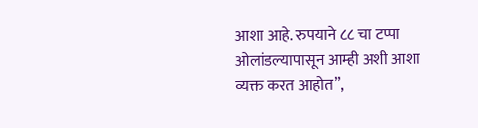आशा आहे. रुपयाने ८८ चा टप्पा ओलांडल्यापासून आम्ही अशी आशा व्यक्त करत आहोत”,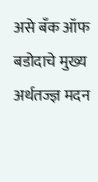असे बँक ऑफ बडोदाचे मुख्य अर्थतज्ज्ञ मदन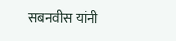सबनवीस यांनी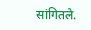सांगितले.